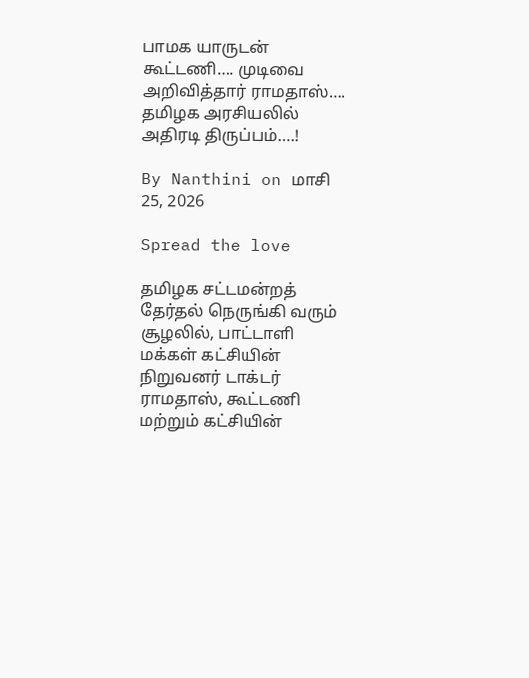பாமக யாருடன் கூட்டணி…. முடிவை அறிவித்தார் ராமதாஸ்…. தமிழக அரசியலில் அதிரடி திருப்பம்….!

By Nanthini on மாசி 25, 2026

Spread the love

தமிழக சட்டமன்றத் தேர்தல் நெருங்கி வரும் சூழலில், பாட்டாளி மக்கள் கட்சியின் நிறுவனர் டாக்டர் ராமதாஸ், கூட்டணி மற்றும் கட்சியின்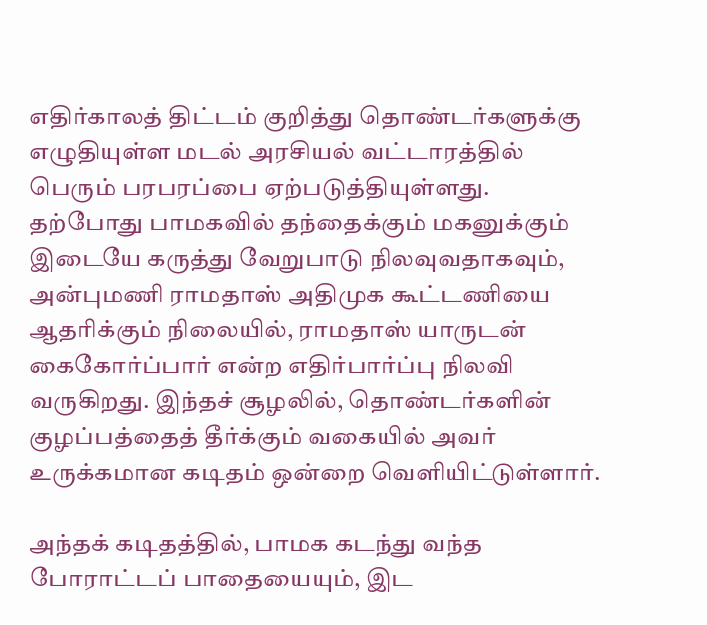எதிர்காலத் திட்டம் குறித்து தொண்டர்களுக்கு எழுதியுள்ள மடல் அரசியல் வட்டாரத்தில் பெரும் பரபரப்பை ஏற்படுத்தியுள்ளது. தற்போது பாமகவில் தந்தைக்கும் மகனுக்கும் இடையே கருத்து வேறுபாடு நிலவுவதாகவும், அன்புமணி ராமதாஸ் அதிமுக கூட்டணியை ஆதரிக்கும் நிலையில், ராமதாஸ் யாருடன் கைகோர்ப்பார் என்ற எதிர்பார்ப்பு நிலவி வருகிறது. இந்தச் சூழலில், தொண்டர்களின் குழப்பத்தைத் தீர்க்கும் வகையில் அவர் உருக்கமான கடிதம் ஒன்றை வெளியிட்டுள்ளார்.

அந்தக் கடிதத்தில், பாமக கடந்து வந்த போராட்டப் பாதையையும், இட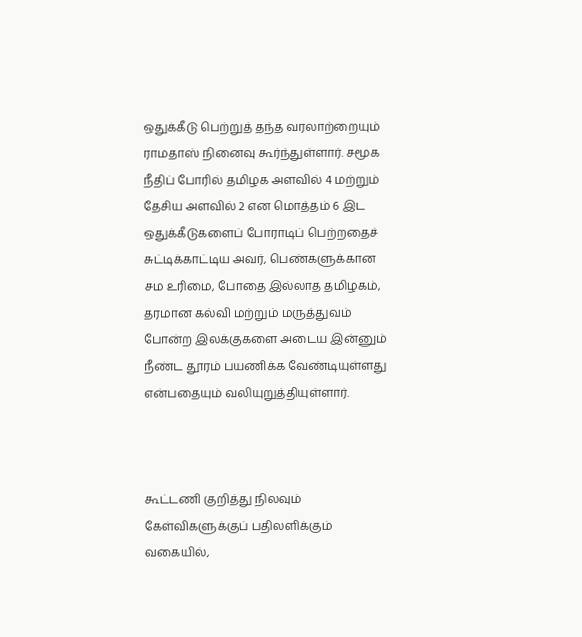ஒதுக்கீடு பெற்றுத் தந்த வரலாற்றையும் ராமதாஸ் நினைவு கூர்ந்துள்ளார். சமூக நீதிப் போரில் தமிழக அளவில் 4 மற்றும் தேசிய அளவில் 2 என மொத்தம் 6 இட ஒதுக்கீடுகளைப் போராடிப் பெற்றதைச் சுட்டிக்காட்டிய அவர், பெண்களுக்கான சம உரிமை, போதை இல்லாத தமிழகம், தரமான கல்வி மற்றும் மருத்துவம் போன்ற இலக்குகளை அடைய இன்னும் நீண்ட தூரம் பயணிக்க வேண்டியுள்ளது என்பதையும் வலியுறுத்தியுள்ளார்.



கூட்டணி குறித்து நிலவும் கேள்விகளுக்குப் பதிலளிக்கும் வகையில்,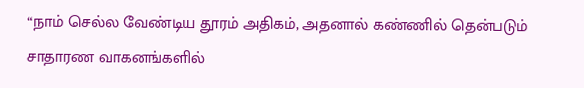“நாம் செல்ல வேண்டிய தூரம் அதிகம், அதனால் கண்ணில் தென்படும் சாதாரண வாகனங்களில்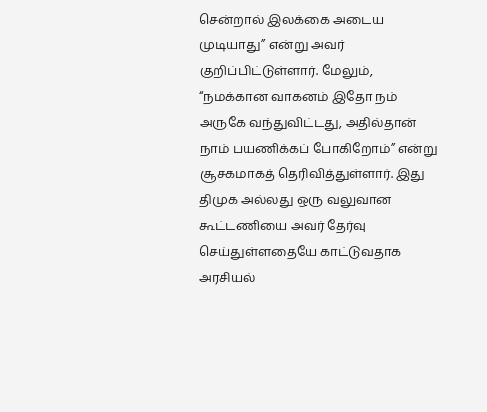சென்றால் இலக்கை அடைய முடியாது” என்று அவர் குறிப்பிட்டுள்ளார். மேலும், “நமக்கான வாகனம் இதோ நம் அருகே வந்துவிட்டது, அதில்தான் நாம் பயணிக்கப் போகிறோம்” என்று சூசகமாகத் தெரிவித்துள்ளார். இது திமுக அல்லது ஒரு வலுவான கூட்டணியை அவர் தேர்வு செய்துள்ளதையே காட்டுவதாக அரசியல்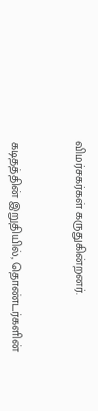விமர்சகர்கள் கருதுகின்றனர்.



கடிதத்தின் இறுதியில், தொண்டர்களின்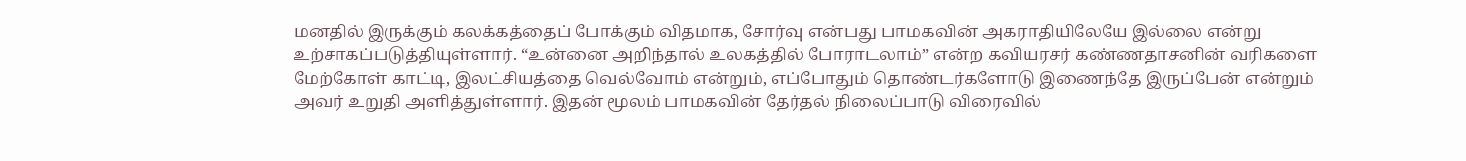மனதில் இருக்கும் கலக்கத்தைப் போக்கும் விதமாக, சோர்வு என்பது பாமகவின் அகராதியிலேயே இல்லை என்று உற்சாகப்படுத்தியுள்ளார். “உன்னை அறிந்தால் உலகத்தில் போராடலாம்” என்ற கவியரசர் கண்ணதாசனின் வரிகளை மேற்கோள் காட்டி, இலட்சியத்தை வெல்வோம் என்றும், எப்போதும் தொண்டர்களோடு இணைந்தே இருப்பேன் என்றும் அவர் உறுதி அளித்துள்ளார். இதன் மூலம் பாமகவின் தேர்தல் நிலைப்பாடு விரைவில்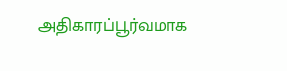அதிகாரப்பூர்வமாக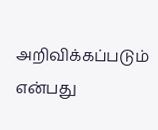அறிவிக்கப்படும் என்பது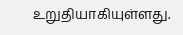உறுதியாகியுள்ளது.